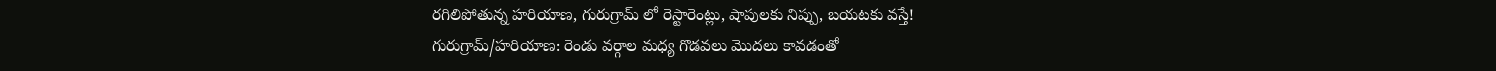రగిలిపోతున్న హరియాణ, గురుగ్రామ్ లో రెస్టారెంట్లు, షాపులకు నిప్పు, బయటకు వస్తే!
గురుగ్రామ్/హరియాణ: రెండు వర్గాల మధ్య గొడవలు మొదలు కావడంతో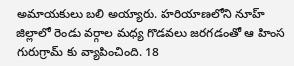అమాయకులు బలి అయ్యారు. హరియాణలోని నూహ్ జిల్లాలో రెండు వర్గాల మధ్య గొడవలు జరగడంతో ఆ హింస గురుగ్రామ్ కు వ్యాపించింది. 18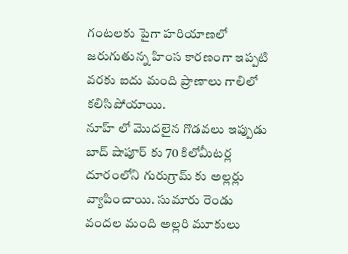గంటలకు పైగా హరియాణలో జరుగుతున్న హింస కారణంగా ఇప్పటి వరకు ఐదు మంది ప్రాణాలు గాలిలో కలిసిపోయాయి.
నూహ్ లో మొదలైన గొడవలు ఇప్పుడు బాద్ షాపూర్ కు 70 కిలోమీటర్ల దూరంలోని గురుగ్రామ్ కు అల్లర్లు వ్యాపించాయి. సుమారు రెండు వందల మంది అల్లరి మూకులు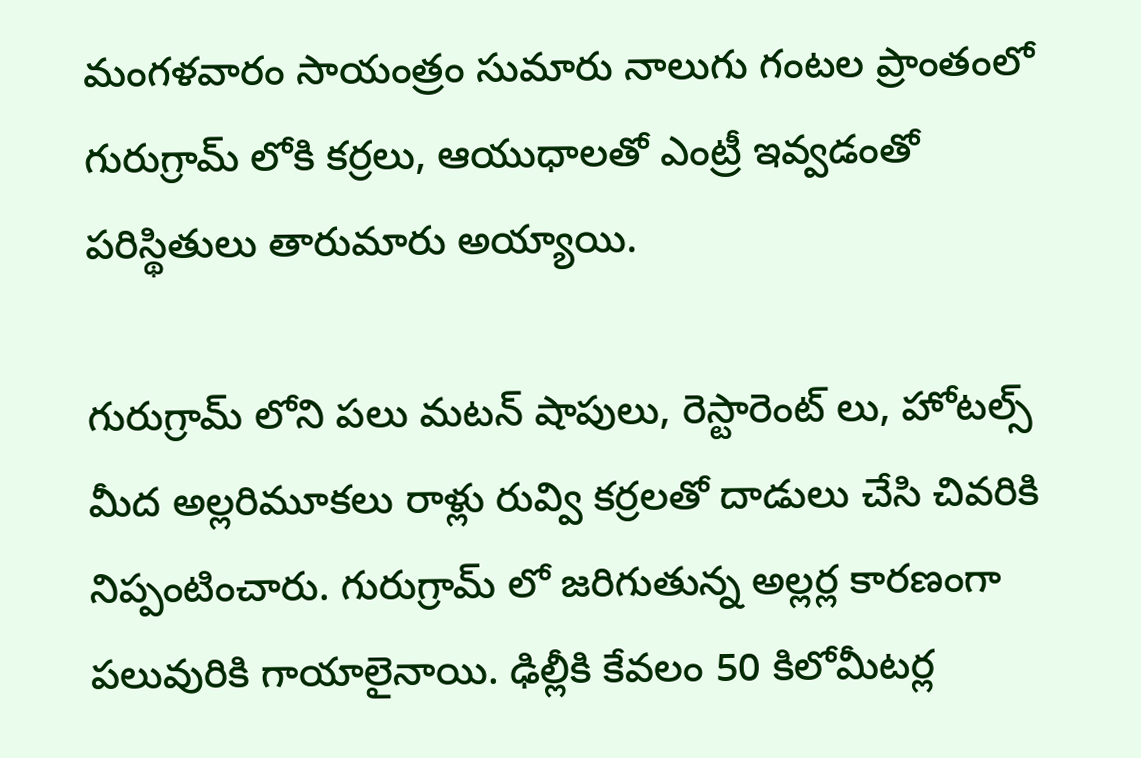మంగళవారం సాయంత్రం సుమారు నాలుగు గంటల ప్రాంతంలో గురుగ్రామ్ లోకి కర్రలు, ఆయుధాలతో ఎంట్రీ ఇవ్వడంతో పరిస్థితులు తారుమారు అయ్యాయి.

గురుగ్రామ్ లోని పలు మటన్ షాపులు, రెస్టారెంట్ లు, హోటల్స్ మీద అల్లరిమూకలు రాళ్లు రువ్వి కర్రలతో దాడులు చేసి చివరికి నిప్పంటించారు. గురుగ్రామ్ లో జరిగుతున్న అల్లర్ల కారణంగా పలువురికి గాయాలైనాయి. ఢిల్లీకి కేవలం 50 కిలోమీటర్ల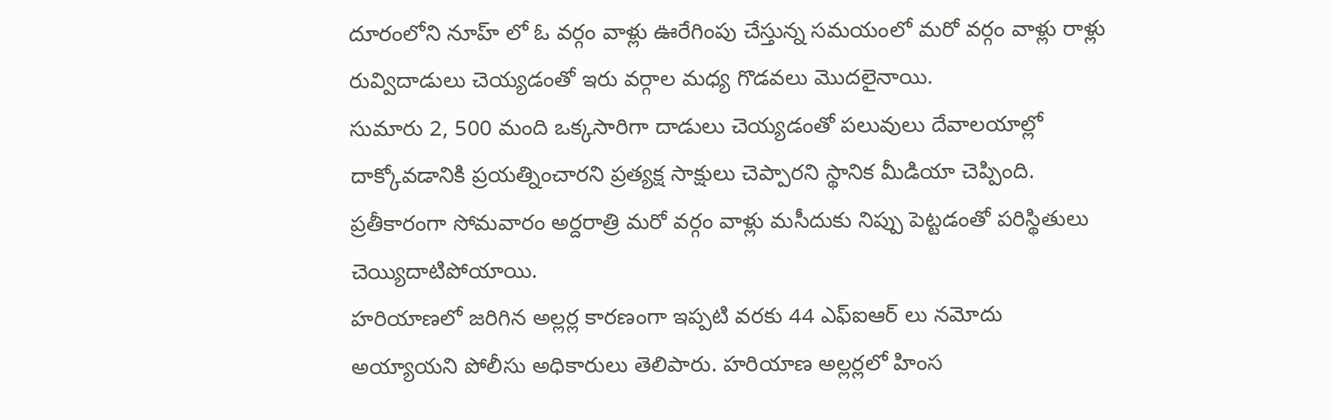దూరంలోని నూహ్ లో ఓ వర్గం వాళ్లు ఊరేగింపు చేస్తున్న సమయంలో మరో వర్గం వాళ్లు రాళ్లు రువ్విదాడులు చెయ్యడంతో ఇరు వర్గాల మధ్య గొడవలు మొదలైనాయి.
సుమారు 2, 500 మంది ఒక్కసారిగా దాడులు చెయ్యడంతో పలువులు దేవాలయాల్లో దాక్కోవడానికి ప్రయత్నించారని ప్రత్యక్ష సాక్షులు చెప్పారని స్థానిక మీడియా చెప్పింది. ప్రతీకారంగా సోమవారం అర్దరాత్రి మరో వర్గం వాళ్లు మసీదుకు నిప్పు పెట్టడంతో పరిస్థితులు చెయ్యిదాటిపోయాయి.
హరియాణలో జరిగిన అల్లర్ల కారణంగా ఇప్పటి వరకు 44 ఎఫ్ఐఆర్ లు నమోదు అయ్యాయని పోలీసు అధికారులు తెలిపారు. హరియాణ అల్లర్లలో హింస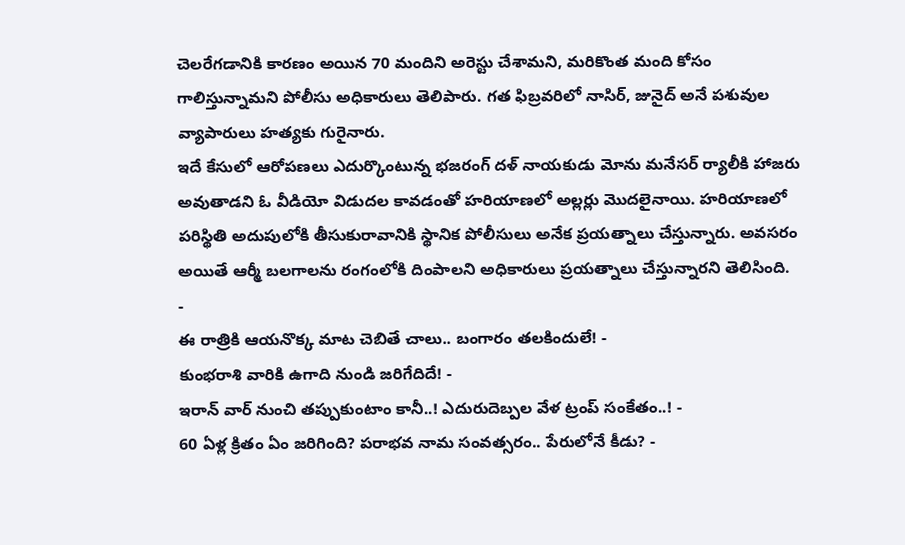చెలరేగడానికి కారణం అయిన 70 మందిని అరెస్టు చేశామని, మరికొంత మంది కోసం గాలిస్తున్నామని పోలీసు అధికారులు తెలిపారు. గత ఫిబ్రవరిలో నాసిర్, జునైద్ అనే పశువుల వ్యాపారులు హత్యకు గురైనారు.
ఇదే కేసులో ఆరోపణలు ఎదుర్కొంటున్న భజరంగ్ దళ్ నాయకుడు మోను మనేసర్ ర్యాలీకి హాజరు అవుతాడని ఓ వీడియో విడుదల కావడంతో హరియాణలో అల్లర్లు మొదలైనాయి. హరియాణలో పరిస్థితి అదుపులోకి తీసుకురావానికి స్థానిక పోలీసులు అనేక ప్రయత్నాలు చేస్తున్నారు. అవసరం అయితే ఆర్మీ బలగాలను రంగంలోకి దింపాలని అధికారులు ప్రయత్నాలు చేస్తున్నారని తెలిసింది.
-
ఈ రాత్రికి ఆయనొక్క మాట చెబితే చాలు.. బంగారం తలకిందులే! -
కుంభరాశి వారికి ఉగాది నుండి జరిగేదిదే! -
ఇరాన్ వార్ నుంచి తప్పుకుంటాం కానీ..! ఎదురుదెబ్పల వేళ ట్రంప్ సంకేతం..! -
60 ఏళ్ల క్రితం ఏం జరిగింది? పరాభవ నామ సంవత్సరం.. పేరులోనే కీడు? -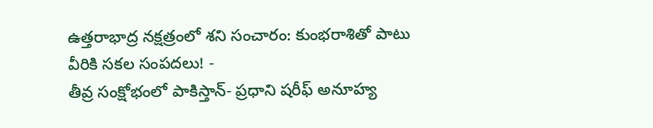ఉత్తరాభాద్ర నక్షత్రంలో శని సంచారం: కుంభరాశితో పాటు వీరికి సకల సంపదలు! -
తీవ్ర సంక్షోభంలో పాకిస్తాన్- ప్రధాని షరీఫ్ అనూహ్య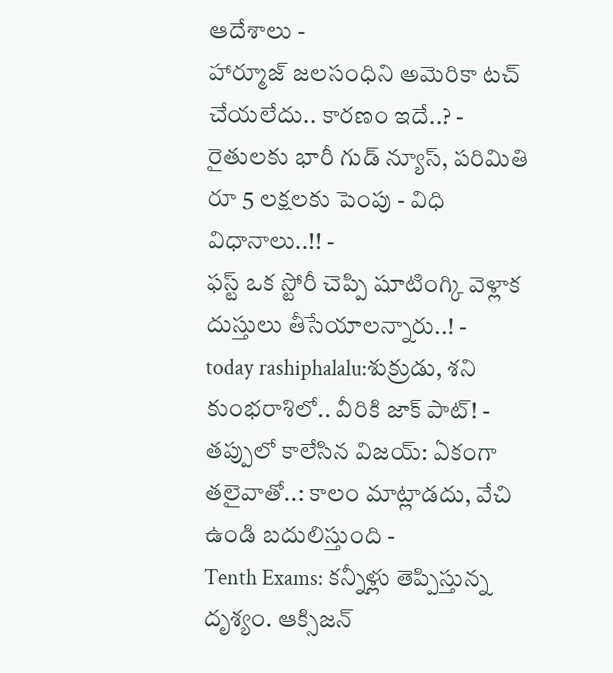ఆదేశాలు -
హార్మూజ్ జలసంధిని అమెరికా టచ్ చేయలేదు.. కారణం ఇదే..? -
రైతులకు భారీ గుడ్ న్యూస్, పరిమితి రూ 5 లక్షలకు పెంపు - విధి విధానాలు..!! -
ఫస్ట్ ఒక స్టోరీ చెప్పి షూటింగ్కి వెళ్లాక దుస్తులు తీసేయాలన్నారు..! -
today rashiphalalu:శుక్రుడు, శని కుంభరాశిలో.. వీరికి జాక్ పాట్! -
తప్పులో కాలేసిన విజయ్: ఏకంగా తలైవాతో..: కాలం మాట్లాడదు, వేచి ఉండి బదులిస్తుంది -
Tenth Exams: కన్నీళ్లు తెప్పిస్తున్న దృశ్యం. ఆక్సిజన్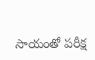సాయంతో పరీక్ష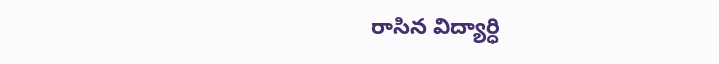రాసిన విద్యార్ధి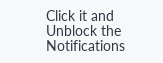Click it and Unblock the Notifications